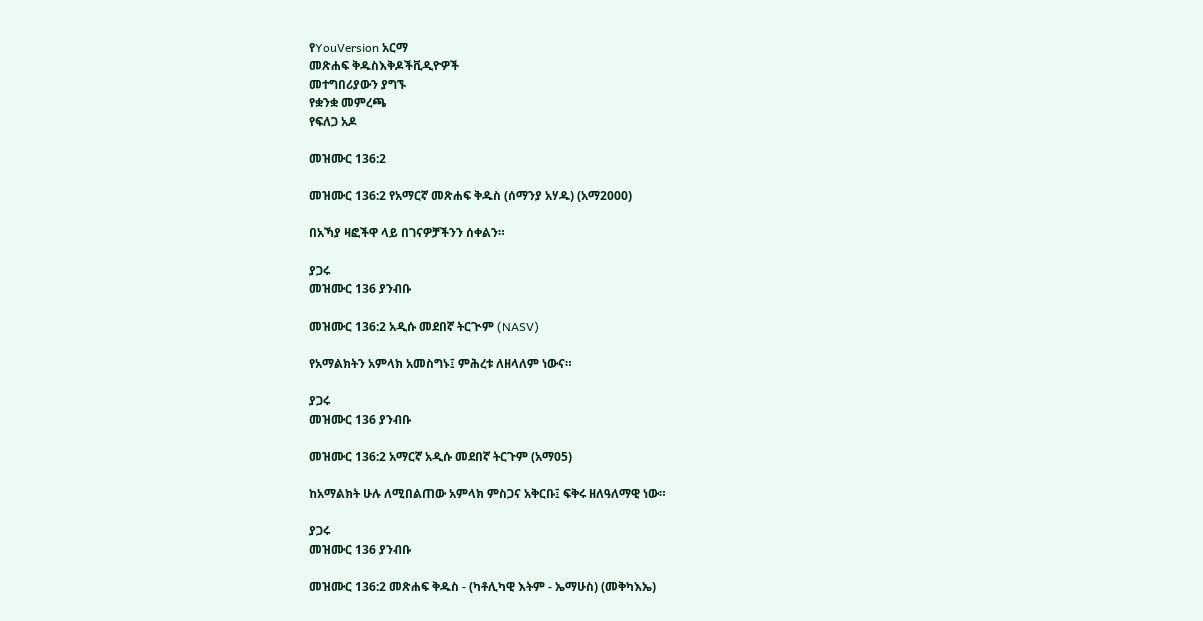የYouVersion አርማ
መጽሐፍ ቅዱስእቅዶችቪዲዮዎች
መተግበሪያውን ያግኙ
የቋንቋ መምረጫ
የፍለጋ አዶ

መዝሙር 136:2

መዝሙር 136:2 የአማርኛ መጽሐፍ ቅዱስ (ሰማንያ አሃዱ) (አማ2000)

በአኻያ ዛፎችዋ ላይ በገናዎቻችንን ሰቀልን።

ያጋሩ
መዝሙር 136 ያንብቡ

መዝሙር 136:2 አዲሱ መደበኛ ትርጒም (NASV)

የአማልክትን አምላክ አመስግኑ፤ ምሕረቱ ለዘላለም ነውና።

ያጋሩ
መዝሙር 136 ያንብቡ

መዝሙር 136:2 አማርኛ አዲሱ መደበኛ ትርጉም (አማ05)

ከአማልክት ሁሉ ለሚበልጠው አምላክ ምስጋና አቅርቡ፤ ፍቅሩ ዘለዓለማዊ ነው።

ያጋሩ
መዝሙር 136 ያንብቡ

መዝሙር 136:2 መጽሐፍ ቅዱስ - (ካቶሊካዊ እትም - ኤማሁስ) (መቅካእኤ)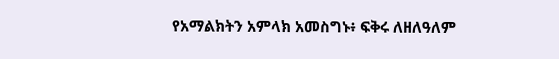የአማልክትን አምላክ አመስግኑ፥ ፍቅሩ ለዘለዓለም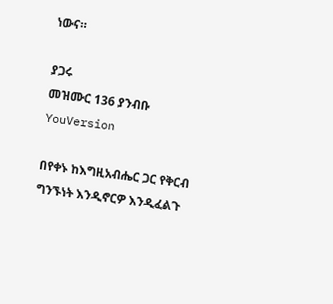ነውና።

ያጋሩ
መዝሙር 136 ያንብቡ
YouVersion

በየቀኑ ከእግዚአብሔር ጋር የቅርብ ግንኙነት እንዲኖርዎ እንዲፈልጉ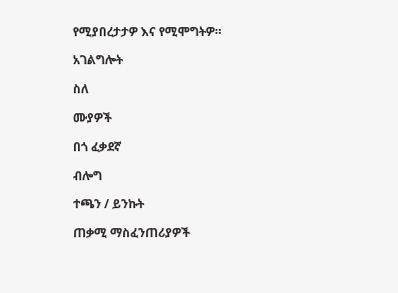የሚያበረታታዎ እና የሚሞግትዎ።

አገልግሎት

ስለ

ሙያዎች

በጎ ፈቃደኛ

ብሎግ

ተጫን / ይንኩት

ጠቃሚ ማስፈንጠሪያዎች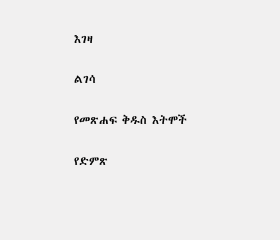እገዛ

ልገሳ

የመጽሐፍ ቅዱስ እትሞች

የድምጽ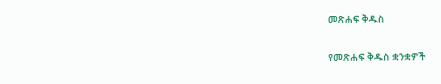መጽሐፍ ቅዱስ

የመጽሐፍ ቅዱስ ቋንቋዎች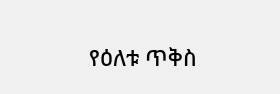የዕለቱ ጥቅስ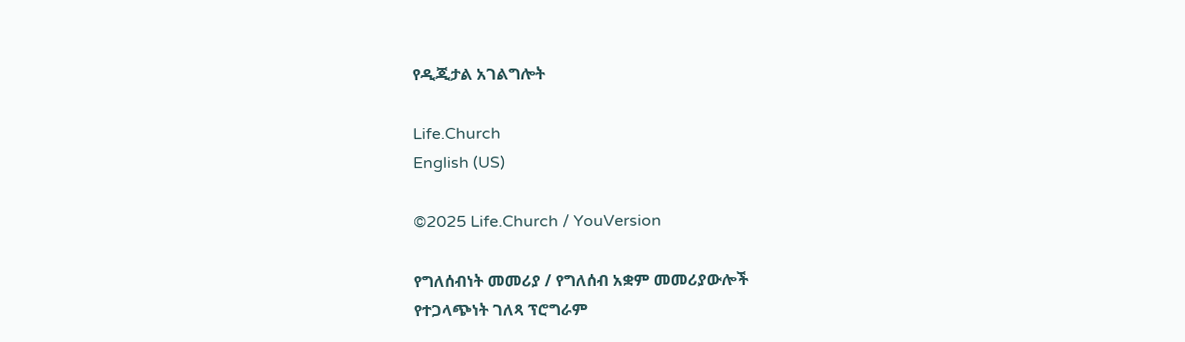የዲጂታል አገልግሎት

Life.Church
English (US)

©2025 Life.Church / YouVersion

የግለሰብነት መመሪያ / የግለሰብ አቋም መመሪያውሎች
የተጋላጭነት ገለጻ ፕሮግራም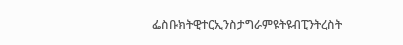ፌስቡክትዊተርኢንስታግራምዩትዩብፒንትረስት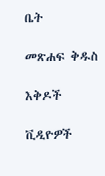ቤት

መጽሐፍ ቅዱስ

እቅዶች

ቪዲዮዎች